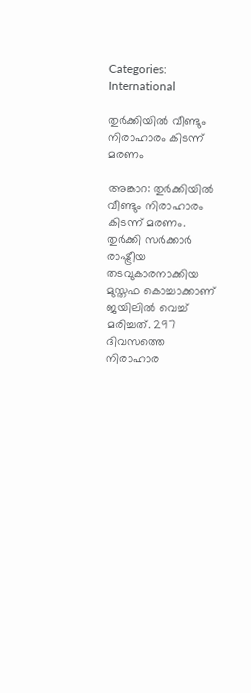Categories: International

തുര്‍ക്കിയില്‍ വീണ്ടും നിരാഹാരം കിടന്ന് മരണം

അങ്കാറ: തുര്‍ക്കിയില്‍ വീണ്ടും നിരാഹാരം കിടന്ന് മരണം. തുര്‍ക്കി സര്‍ക്കാര്‍ രാഷ്ട്രീയ തടവുകാരനാക്കിയ മുസ്തഫ കൊച്ചാക്കാണ് ജയിലില്‍ വെച്ച് മരിച്ചത്. 297 ദിവസത്തെ നിരാഹാര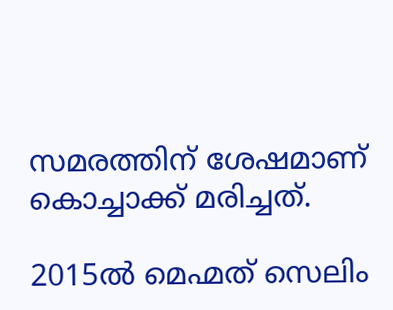സമരത്തിന് ശേഷമാണ് കൊച്ചാക്ക് മരിച്ചത്.

2015ല്‍ മെഹ്മത് സെലിം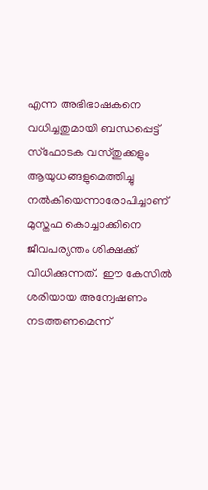എന്ന അഭിഭാഷകനെ വധിച്ചതുമായി ബന്ധപ്പെട്ട് സ്‌ഫോടക വസ്തുക്കളും ആയുധങ്ങളുമെത്തിച്ചു നല്‍കിയെന്നാരോപിച്ചാണ് മുസ്തഫ കൊച്ചാക്കിനെ ജീവപര്യന്തം ശിക്ഷക്ക് വിധിക്കുന്നത്.  ഈ കേസില്‍ ശരിയായ അന്വേഷണം നടത്തണമെന്ന്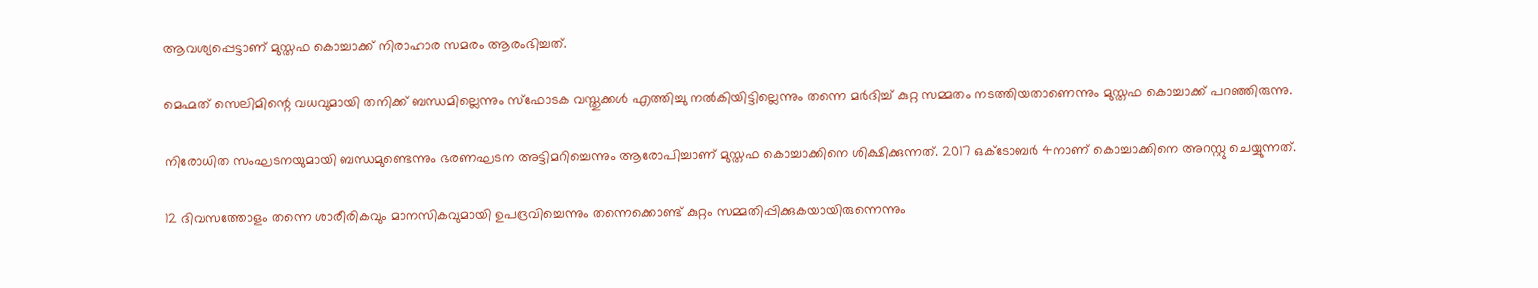ആവശ്യപ്പെട്ടാണ് മുസ്തഫ കൊച്ചാക്ക് നിരാഹാര സമരം ആരംഭിച്ചത്.

മെഹ്മത് സെലിമിന്റെ വധവുമായി തനിക്ക് ബന്ധമില്ലെന്നും സ്‌ഫോടക വസ്തുക്കള്‍ എത്തിച്ചു നല്‍കിയിട്ടില്ലെന്നും തന്നെ മര്‍ദിച്ച് കുറ്റ സമ്മതം നടത്തിയതാണെന്നും മുസ്തഫ കൊച്ചാക്ക് പറഞ്ഞിരുന്നു.

നിരോധിത സംഘടനയുമായി ബന്ധമുണ്ടെന്നും ഭരണഘടന അട്ടിമറിച്ചെന്നും ആരോപിച്ചാണ് മുസ്തഫ കൊച്ചാക്കിനെ ശിക്ഷിക്കുന്നത്. 2017 ഒക്ടോബര്‍ 4നാണ് കൊച്ചാക്കിനെ അറസ്റ്റു ചെയ്യുന്നത്.

12 ദിവസത്തോളം തന്നെ ശാരീരികവും മാനസികവുമായി ഉപദ്രവിച്ചെന്നും തന്നെക്കൊണ്ട് കുറ്റം സമ്മതിപ്പിക്കുകയായിരുന്നെന്നും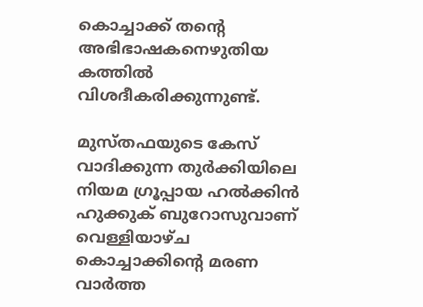കൊച്ചാക്ക് തന്റെ അഭിഭാഷകനെഴുതിയ കത്തില്‍ വിശദീകരിക്കുന്നുണ്ട്.

മുസ്തഫയുടെ കേസ് വാദിക്കുന്ന തുര്‍ക്കിയിലെ നിയമ ഗ്രൂപ്പായ ഹല്‍ക്കിന്‍ ഹുക്കുക് ബുറോസുവാണ് വെള്ളിയാഴ്ച കൊച്ചാക്കിന്റെ മരണ വാര്‍ത്ത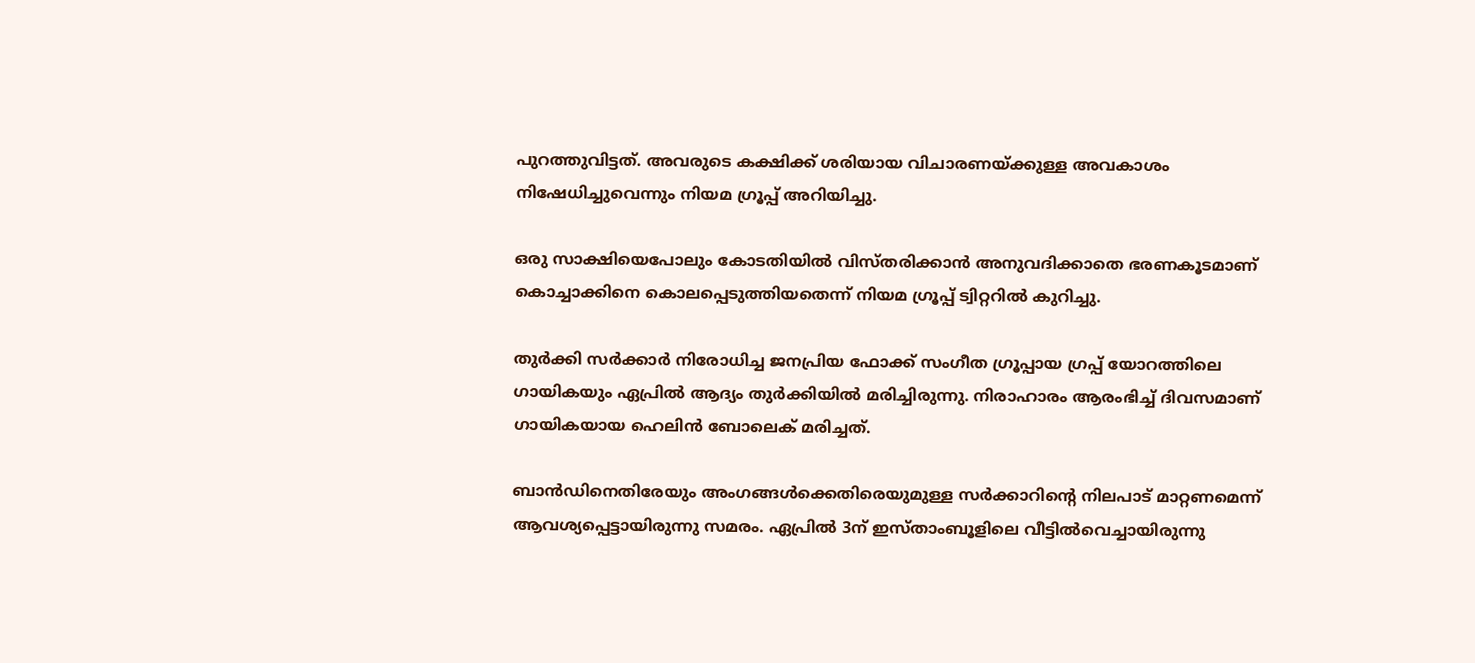പുറത്തുവിട്ടത്. അവരുടെ കക്ഷിക്ക് ശരിയായ വിചാരണയ്ക്കുള്ള അവകാശം നിഷേധിച്ചുവെന്നും നിയമ ഗ്രൂപ്പ് അറിയിച്ചു.

ഒരു സാക്ഷിയെപോലും കോടതിയില്‍ വിസ്തരിക്കാന്‍ അനുവദിക്കാതെ ഭരണകൂടമാണ് കൊച്ചാക്കിനെ കൊലപ്പെടുത്തിയതെന്ന് നിയമ ഗ്രൂപ്പ് ട്വിറ്ററില്‍ കുറിച്ചു.

തുര്‍ക്കി സര്‍ക്കാര്‍ നിരോധിച്ച ജനപ്രിയ ഫോക്ക് സംഗീത ഗ്രൂപ്പായ ഗ്രപ്പ് യോറത്തിലെ ഗായികയും ഏപ്രില്‍ ആദ്യം തുര്‍ക്കിയില്‍ മരിച്ചിരുന്നു. നിരാഹാരം ആരംഭിച്ച് ദിവസമാണ് ഗായികയായ ഹെലിന്‍ ബോലെക് മരിച്ചത്.

ബാന്‍ഡിനെതിരേയും അംഗങ്ങള്‍ക്കെതിരെയുമുള്ള സര്‍ക്കാറിന്റെ നിലപാട് മാറ്റണമെന്ന് ആവശ്യപ്പെട്ടായിരുന്നു സമരം. ഏപ്രില്‍ 3ന് ഇസ്താംബൂളിലെ വീട്ടില്‍വെച്ചായിരുന്നു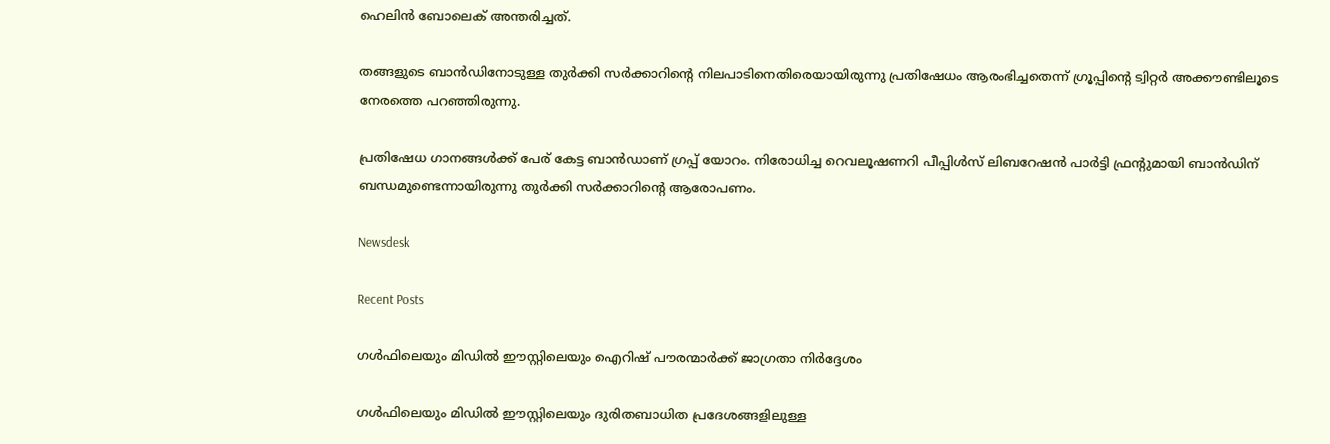ഹെലിന്‍ ബോലെക് അന്തരിച്ചത്.

തങ്ങളുടെ ബാന്‍ഡിനോടുള്ള തുര്‍ക്കി സര്‍ക്കാറിന്റെ നിലപാടിനെതിരെയായിരുന്നു പ്രതിഷേധം ആരംഭിച്ചതെന്ന് ഗ്രൂപ്പിന്റെ ട്വിറ്റര്‍ അക്കൗണ്ടിലൂടെ നേരത്തെ പറഞ്ഞിരുന്നു.

പ്രതിഷേധ ഗാനങ്ങള്‍ക്ക് പേര് കേട്ട ബാന്‍ഡാണ് ഗ്രപ്പ് യോറം. നിരോധിച്ച റെവലൂഷണറി പീപ്പിള്‍സ് ലിബറേഷന്‍ പാര്‍ട്ടി ഫ്രന്റുമായി ബാന്‍ഡിന് ബന്ധമുണ്ടെന്നായിരുന്നു തുര്‍ക്കി സര്‍ക്കാറിന്റെ ആരോപണം.

Newsdesk

Recent Posts

ഗൾഫിലെയും മിഡിൽ ഈസ്റ്റിലെയും ഐറിഷ് പൗരന്മാർക്ക് ജാഗ്രതാ നിർദ്ദേശം

ഗൾഫിലെയും മിഡിൽ ഈസ്റ്റിലെയും ദുരിതബാധിത പ്രദേശങ്ങളിലുള്ള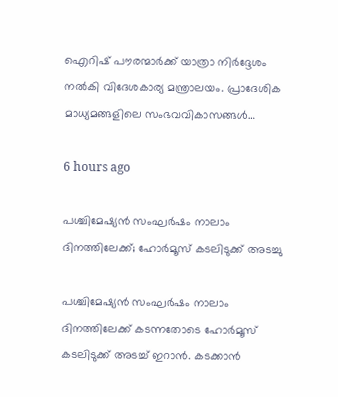ഐറിഷ് പൗരന്മാർക്ക് യാത്രാ നിർദ്ദേശം നൽകി വിദേശകാര്യ മന്ത്രാലയം. പ്രാദേശിക മാധ്യമങ്ങളിലെ സംഭവവികാസങ്ങൾ…

6 hours ago

പശ്ചിമേഷ്യൻ സംഘർഷം നാലാം ദിനത്തിലേക്ക്; ഹോർമൂസ് കടലിടുക്ക് അടച്ചു

പശ്ചിമേഷ്യൻ സംഘർഷം നാലാം ദിനത്തിലേക്ക് കടന്നതോടെ ഹോർമൂസ് കടലിടുക്ക് അടച്ച് ഇറാൻ. കടക്കാൻ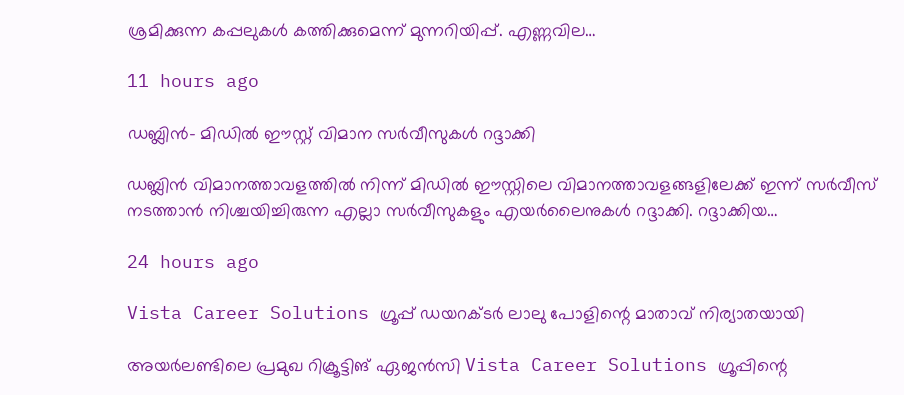ശ്രമിക്കുന്ന കപ്പലുകൾ കത്തിക്കുമെന്ന് മുന്നറിയിപ്പ്. എണ്ണവില…

11 hours ago

ഡബ്ലിൻ- മിഡിൽ ഈസ്റ്റ് വിമാന സർവീസുകൾ റദ്ദാക്കി

ഡബ്ലിൻ വിമാനത്താവളത്തിൽ നിന്ന് മിഡിൽ ഈസ്റ്റിലെ വിമാനത്താവളങ്ങളിലേക്ക് ഇന്ന് സർവീസ് നടത്താൻ നിശ്ചയിച്ചിരുന്ന എല്ലാ സർവീസുകളും എയർലൈനുകൾ റദ്ദാക്കി. റദ്ദാക്കിയ…

24 hours ago

Vista Career Solutions ഗ്രൂപ്പ് ഡയറക്ടർ ലാലു പോളിന്റെ മാതാവ് നിര്യാതയായി

അയർലണ്ടിലെ പ്രമുഖ റിക്രൂട്ടിങ് ഏജൻസി Vista Career Solutions ഗ്രൂപ്പിന്റെ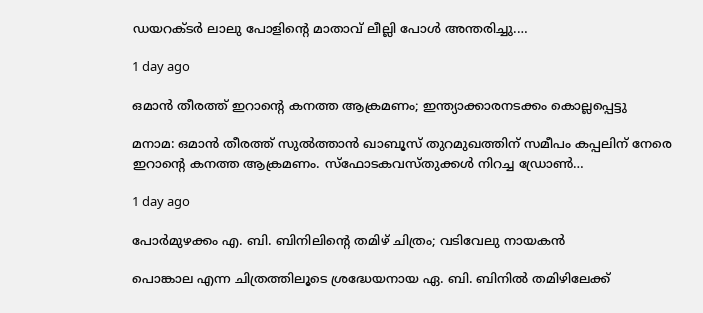ഡയറക്ടർ ലാലു പോളിന്റെ മാതാവ് ലീല്ലി പോൾ അന്തരിച്ചു.…

1 day ago

ഒമാൻ തീരത്ത് ഇറാന്റെ കനത്ത ആക്രമണം; ഇന്ത്യാക്കാരനടക്കം കൊല്ലപ്പെട്ടു

മനാമ: ഒമാൻ തീരത്ത് സുൽത്താൻ ഖാബൂസ് തുറമുഖത്തിന് സമീപം കപ്പലിന് നേരെ ഇറാന്റെ കനത്ത ആക്രമണം. സ്ഫോടകവസ്തുക്കൾ നിറച്ച ഡ്രോൺ…

1 day ago

പോർമുഴക്കം എ. ബി. ബിനിലിൻ്റെ തമിഴ് ചിത്രം; വടിവേലു നായകൻ

പൊങ്കാല എന്ന ചിത്രത്തിലൂടെ ശ്രദ്ധേയനായ ഏ. ബി. ബിനിൽ തമിഴിലേക്ക്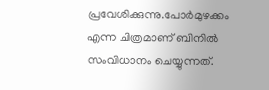പ്രവേശിക്കുന്നു.പോർമുഴക്കം എന്ന ചിത്രമാണ് ബിനിൽ സംവിധാനം ചെയ്യുന്നത്.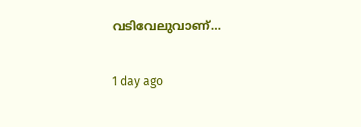വടിവേലുവാണ്…

1 day ago